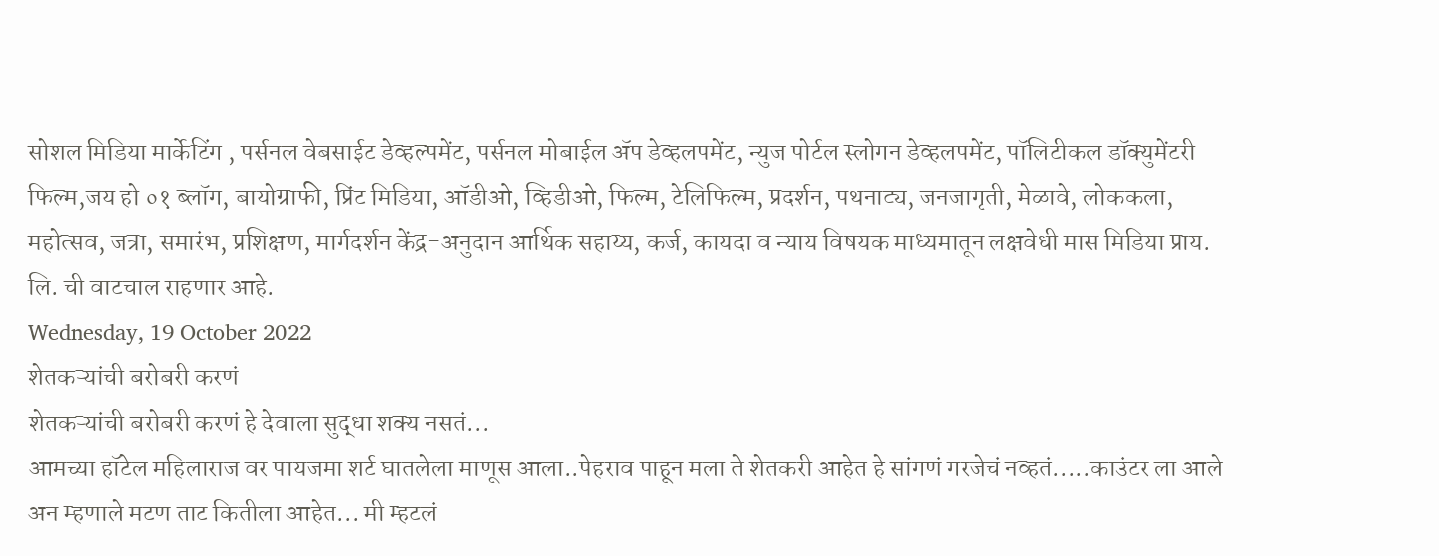सोशल मिडिया मार्केटिंग , पर्सनल वेबसाईट डेव्हल्पमेंट, पर्सनल मोबाईल ॲप डेव्हलपमेंट, न्युज पोर्टल स्लोगन डेव्हलपमेंट, पॉलिटीकल डॉक्युमेंटरी फिल्म,जय हो ०१ ब्लॉग, बायोग्राफी, प्रिंट मिडिया, ऑडीओ, व्हिडीओ, फिल्म, टेलिफिल्म, प्रदर्शन, पथनाट्य, जनजागृती, मेळावे, लोककला, महोत्सव, जत्रा, समारंभ, प्रशिक्षण, मार्गदर्शन केंद्र-अनुदान आर्थिक सहाय्य, कर्ज, कायदा व न्याय विषयक माध्यमातून लक्षवेधी मास मिडिया प्राय. लि. ची वाटचाल राहणार आहे.
Wednesday, 19 October 2022
शेतकऱ्यांची बरोबरी करणं
शेतकऱ्यांची बरोबरी करणं हे देवाला सुद्धा शक्य नसतं...
आमच्या हॉटेल महिलाराज वर पायजमा शर्ट घातलेला माणूस आला..पेहराव पाहून मला ते शेतकरी आहेत हे सांगणं गरजेचं नव्हतं.....काउंटर ला आले अन म्हणाले मटण ताट कितीला आहेत... मी म्हटलं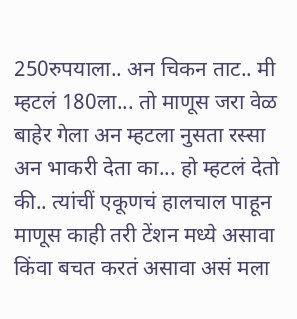250रुपयाला.. अन चिकन ताट.. मी म्हटलं 180ला... तो माणूस जरा वेळ बाहेर गेला अन म्हटला नुसता रस्सा अन भाकरी देता का... हो म्हटलं देतो की.. त्यांचीं एकूणचं हालचाल पाहून माणूस काही तरी टेंशन मध्ये असावा किंवा बचत करतं असावा असं मला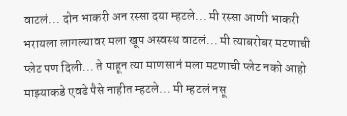वाटलं... दोन भाकरी अन रस्सा दया म्हटले... मी रस्सा आणी भाकरी भरायला लागल्यावर मला खूप अस्वस्थ वाटलं... मी त्याबरोबर मटणाची प्लेट पण दिली... ते पाहून त्या माणसानं मला मटणाची प्लेट नको आहो माझ्याकडे एवढे पैसे नाहीत म्हटले... मी म्हटलं नसू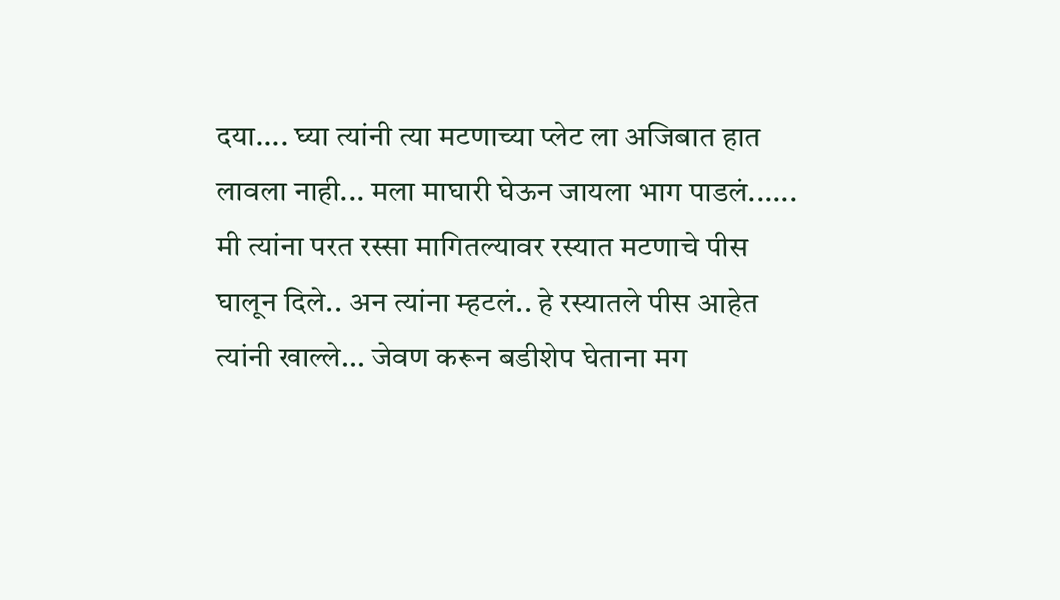दया.... घ्या त्यांनी त्या मटणाच्या प्लेट ला अजिबात हात लावला नाही... मला माघारी घेऊन जायला भाग पाडलं...... मी त्यांना परत रस्सा मागितल्यावर रस्यात मटणाचे पीस घालून दिले.. अन त्यांना म्हटलं.. हे रस्यातले पीस आहेत त्यांनी खाल्ले... जेवण करून बडीशेप घेताना मग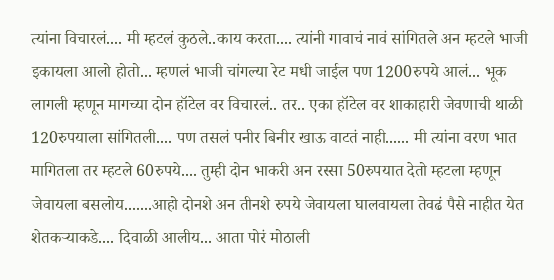त्यांना विचारलं.... मी म्हटलं कुठले..काय करता.... त्यांनी गावाचं नावं सांगितले अन म्हटले भाजी इकायला आलो होतो... म्हणलं भाजी चांगल्या रेट मधी जाईल पण 1200रुपये आलं... भूक लागली म्हणून मागच्या दोन हॉटेल वर विचारलं.. तर.. एका हॉटेल वर शाकाहारी जेवणाची थाळी 120रुपयाला सांगितली.... पण तसलं पनीर बिनीर खाऊ वाटतं नाही...... मी त्यांना वरण भात मागितला तर म्हटले 60रुपये.... तुम्ही दोन भाकरी अन रस्सा 50रुपयात देतो म्हटला म्हणून जेवायला बसलोय.......आहो दोनशे अन तीनशे रुपये जेवायला घालवायला तेवढं पैसे नाहीत येत शेतकऱ्याकडे.... दिवाळी आलीय... आता पोरं मोठाली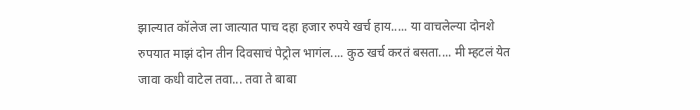झाल्यात कॉलेज ला जात्यात पाच दहा हजार रुपये खर्च हाय..... या वाचलेल्या दोनशे रुपयात माझं दोन तीन दिवसाचं पेट्रोल भागंल.... कुठ खर्च करतं बसता.... मी म्हटलं येत जावा कधी वाटेल तवा... तवा ते बाबा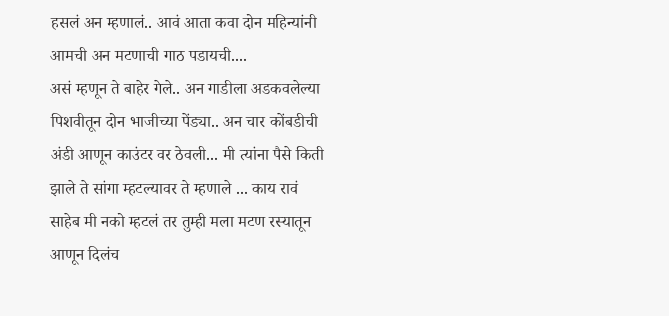हसलं अन म्हणालं.. आवं आता कवा दोन महिन्यांनी आमची अन मटणाची गाठ पडायची....
असं म्हणून ते बाहेर गेले.. अन गाडीला अडकवलेल्या पिशवीतून दोन भाजीच्या पेंड्या.. अन चार कोंबडीची अंडी आणून काउंटर वर ठेवली... मी त्यांना पैसे किती झाले ते सांगा म्हटल्यावर ते म्हणाले ... काय रावं साहेब मी नको म्हटलं तर तुम्ही मला मटण रस्यातून आणून दिलंच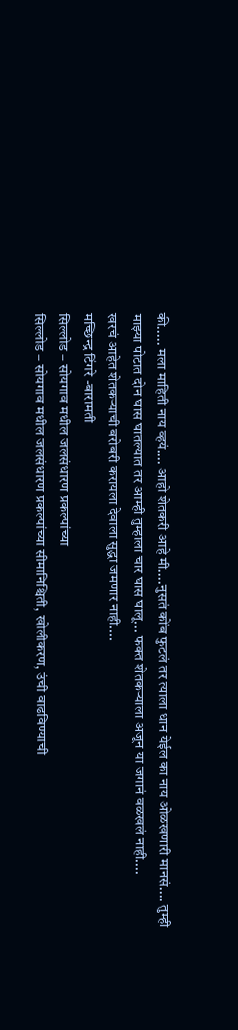की..... मला माहिती नाय व्हयं.... आहो शेतकरी आहे मी....नुसतं कोंब फुटलं तर त्याला धान येईल का नाय ओळखणारी मानसं.... तुम्ही माझ्या पोटात दोन घास घातल्यात तर आम्ही तुम्हाला चार घास घालू... फक्त शेतकऱ्याला अजून या जगानं वळखलं नाही....
खरचं आहेत शेतकऱ्याची बरोबरी करायला देवाला सुद्धा जमणार नाही....
मच्छिन्द्र टिंगरे -बारामती
सिल्लोड – सोयगाव मधील जलसंधारण प्रकल्पांच्या
सिल्लोड – सोयगाव मधील जलसंधारण प्रकल्पांच्या सीमानिश्चिती, खोलीकरण, उंची वाढविण्याची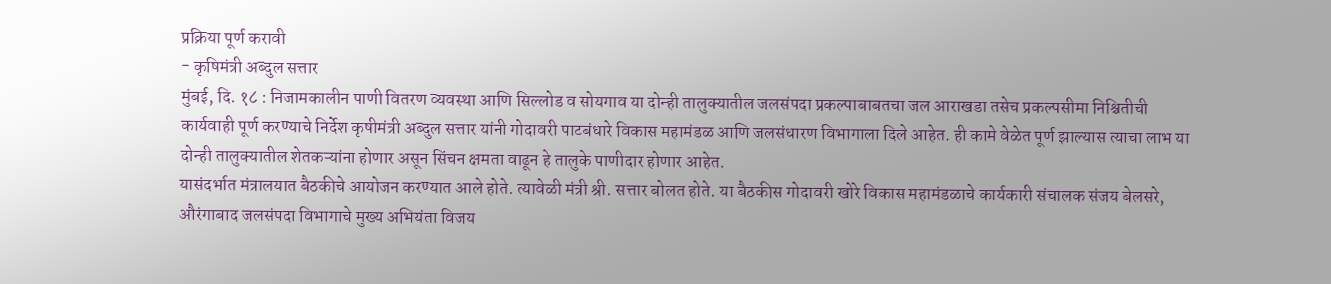प्रक्रिया पूर्ण करावी
- कृषिमंत्री अब्दुल सत्तार
मुंबई, दि. १८ : निजामकालीन पाणी वितरण व्यवस्था आणि सिल्लोड व सोयगाव या दोन्ही तालुक्यातील जलसंपदा प्रकल्पाबाबतचा जल आराखडा तसेच प्रकल्पसीमा निश्चितीची कार्यवाही पूर्ण करण्याचे निर्देश कृषीमंत्री अब्दुल सत्तार यांनी गोदावरी पाटबंधारे विकास महामंडळ आणि जलसंधारण विभागाला दिले आहेत. ही कामे वेळेत पूर्ण झाल्यास त्याचा लाभ या दोन्ही तालुक्यातील शेतकऱ्यांना होणार असून सिंचन क्षमता वाढून हे तालुके पाणीदार होणार आहेत.
यासंदर्भात मंत्रालयात बैठकीचे आयोजन करण्यात आले होते. त्यावेळी मंत्री श्री. सत्तार बोलत होते. या बैठकीस गोदावरी खोरे विकास महामंडळाचे कार्यकारी संचालक संजय बेलसरे, औरंगाबाद जलसंपदा विभागाचे मुख्य अभियंता विजय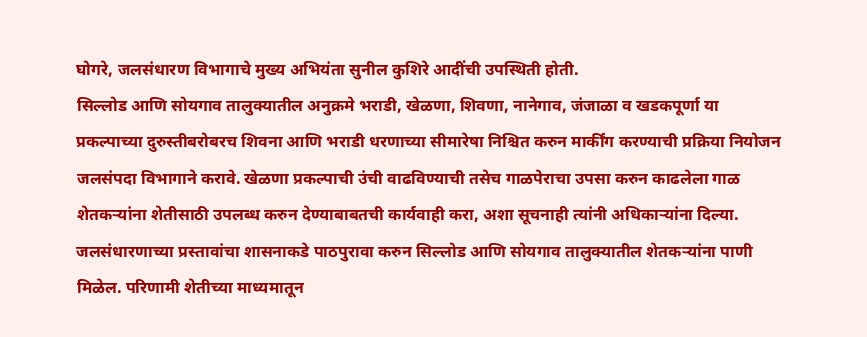घोगरे, जलसंधारण विभागाचे मुख्य अभियंता सुनील कुशिरे आदींची उपस्थिती होती.
सिल्लोड आणि सोयगाव तालुक्यातील अनुक्रमे भराडी, खेळणा, शिवणा, नानेगाव, जंजाळा व खडकपूर्णा या प्रकल्पाच्या दुरुस्तीबरोबरच शिवना आणि भराडी धरणाच्या सीमारेषा निश्चित करुन मार्कींग करण्याची प्रक्रिया नियोजन जलसंपदा विभागाने करावे. खेळणा प्रकल्पाची उंची वाढविण्याची तसेच गाळपेराचा उपसा करुन काढलेला गाळ शेतकऱ्यांना शेतीसाठी उपलब्ध करुन देण्याबाबतची कार्यवाही करा, अशा सूचनाही त्यांनी अधिकाऱ्यांना दिल्या.
जलसंधारणाच्या प्रस्तावांचा शासनाकडे पाठपुरावा करुन सिल्लोड आणि सोयगाव तालुक्यातील शेतकऱ्यांना पाणी मिळेल. परिणामी शेतीच्या माध्यमातून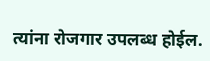त्यांना रोजगार उपलब्ध होईल.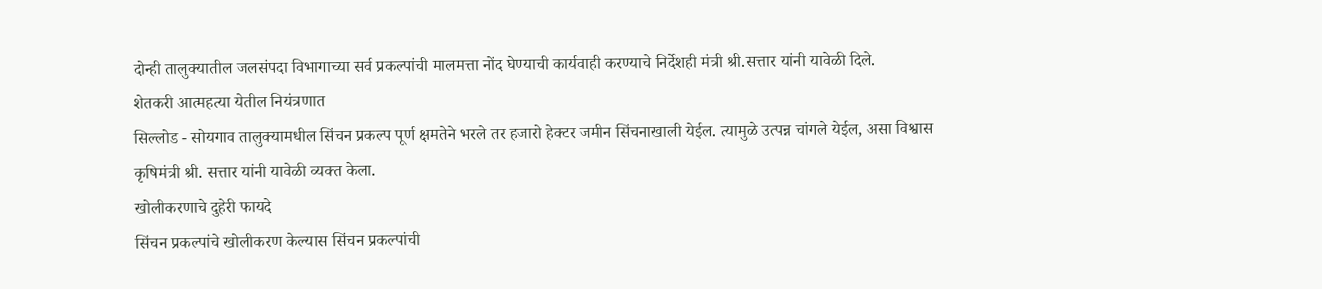दोन्ही तालुक्यातील जलसंपदा विभागाच्या सर्व प्रकल्पांची मालमत्ता नोंद घेण्याची कार्यवाही करण्याचे निर्देशही मंत्री श्री.सत्तार यांनी यावेळी दिले.
शेतकरी आत्महत्या येतील नियंत्रणात
सिल्लोड - सोयगाव तालुक्यामधील सिंचन प्रकल्प पूर्ण क्षमतेने भरले तर हजारो हेक्टर जमीन सिंचनाखाली येईल. त्यामुळे उत्पन्न चांगले येईल, असा विश्वास कृषिमंत्री श्री. सत्तार यांनी यावेळी व्यक्त केला.
खोलीकरणाचे दुहेरी फायदे
सिंचन प्रकल्पांचे खोलीकरण केल्यास सिंचन प्रकल्पांची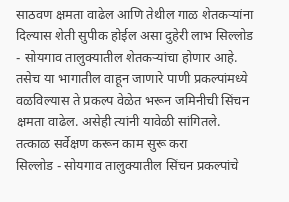साठवण क्षमता वाढेल आणि तेथील गाळ शेतकऱ्यांना दिल्यास शेती सुपीक होईल असा दुहेरी लाभ सिल्लोड - सोयगाव तालुक्यातील शेतकऱ्यांचा होणार आहे. तसेच या भागातील वाहून जाणारे पाणी प्रकल्पांमध्ये वळविल्यास ते प्रकल्प वेळेत भरून जमिनीची सिंचन क्षमता वाढेल. असेही त्यांनी यावेळी सांगितले.
तत्काळ सर्वेक्षण करून काम सुरू करा
सिल्लोड - सोयगाव तालुक्यातील सिंचन प्रकल्पांचे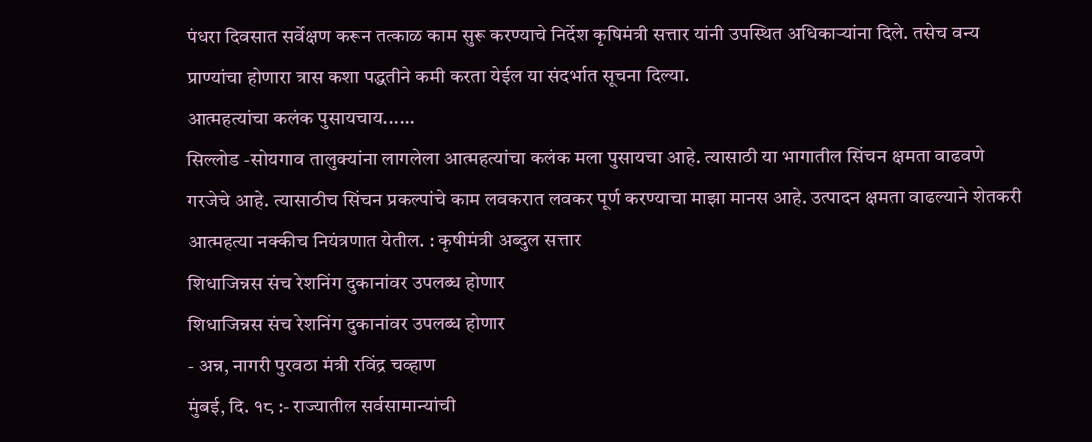पंधरा दिवसात सर्वेक्षण करून तत्काळ काम सुरू करण्याचे निर्देश कृषिमंत्री सत्तार यांनी उपस्थित अधिकाऱ्यांना दिले. तसेच वन्य प्राण्यांचा होणारा त्रास कशा पद्धतीने कमी करता येईल या संदर्भात सूचना दिल्या.
आत्महत्यांचा कलंक पुसायचाय......
सिल्लोड -सोयगाव तालुक्यांना लागलेला आत्महत्यांचा कलंक मला पुसायचा आहे. त्यासाठी या भागातील सिंचन क्षमता वाढवणे गरजेचे आहे. त्यासाठीच सिंचन प्रकल्पांचे काम लवकरात लवकर पूर्ण करण्याचा माझा मानस आहे. उत्पादन क्षमता वाढल्याने शेतकरी आत्महत्या नक्कीच नियंत्रणात येतील. : कृषीमंत्री अब्दुल सत्तार
शिधाजिन्नस संच रेशनिंग दुकानांवर उपलब्ध होणार
शिधाजिन्नस संच रेशनिंग दुकानांवर उपलब्ध होणार
- अन्न, नागरी पुरवठा मंत्री रविंद्र चव्हाण
मुंबई, दि. १८ :- राज्यातील सर्वसामान्यांची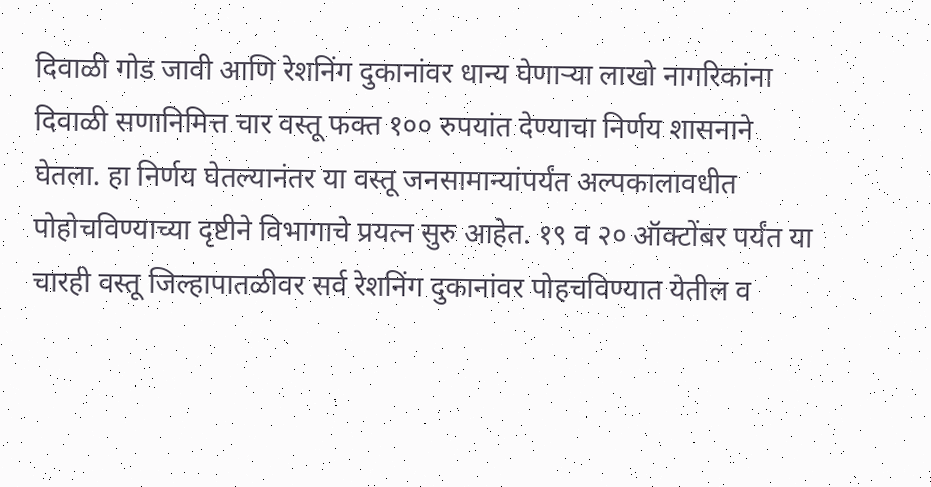दिवाळी गोड जावी आणि रेशनिंग दुकानांवर धान्य घेणाऱ्या लाखो नागरिकांना दिवाळी सणानिमित्त चार वस्तू फक्त १०० रुपयांत देण्याचा निर्णय शासनाने घेतला. हा निर्णय घेतल्यानंतर या वस्तू जनसामान्यांपर्यंत अल्पकालावधीत पोहोचविण्याच्या दृष्टीने विभागाचे प्रयत्न सुरु आहेत. १९ व २० ऑक्टोंबर पर्यंत या चारही वस्तू जिल्हापातळीवर सर्व रेशनिंग दुकानांवर पोहचविण्यात येतील व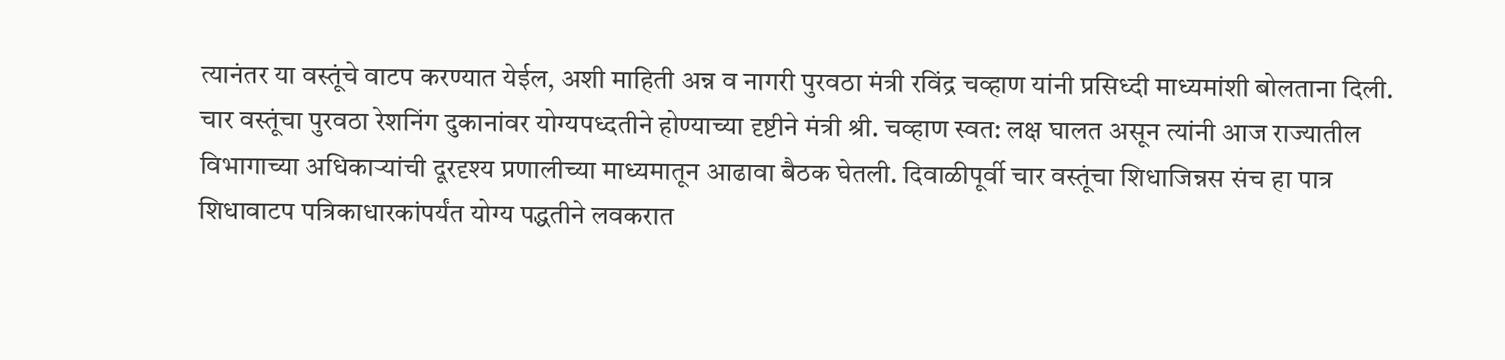त्यानंतर या वस्तूंचे वाटप करण्यात येईल, अशी माहिती अन्न व नागरी पुरवठा मंत्री रविंद्र चव्हाण यांनी प्रसिध्दी माध्यमांशी बोलताना दिली.
चार वस्तूंचा पुरवठा रेशनिंग दुकानांवर योग्यपध्दतीने होण्याच्या दृष्टीने मंत्री श्री. चव्हाण स्वत: लक्ष घालत असून त्यांनी आज राज्यातील विभागाच्या अधिकाऱ्यांची दूरदृश्य प्रणालीच्या माध्यमातून आढावा बैठक घेतली. दिवाळीपूर्वी चार वस्तूंचा शिधाजिन्नस संच हा पात्र शिधावाटप पत्रिकाधारकांपर्यंत योग्य पद्धतीने लवकरात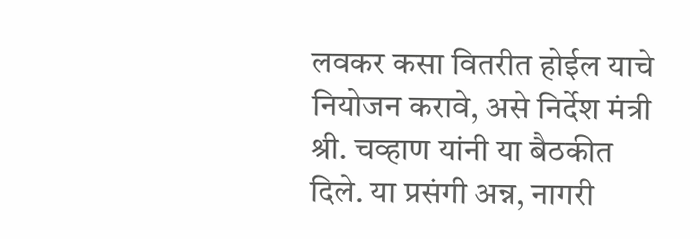लवकर कसा वितरीत होईल याचे नियोजन करावे, असे निर्देश मंत्री श्री. चव्हाण यांनी या बैठकीत दिले. या प्रसंगी अन्न, नागरी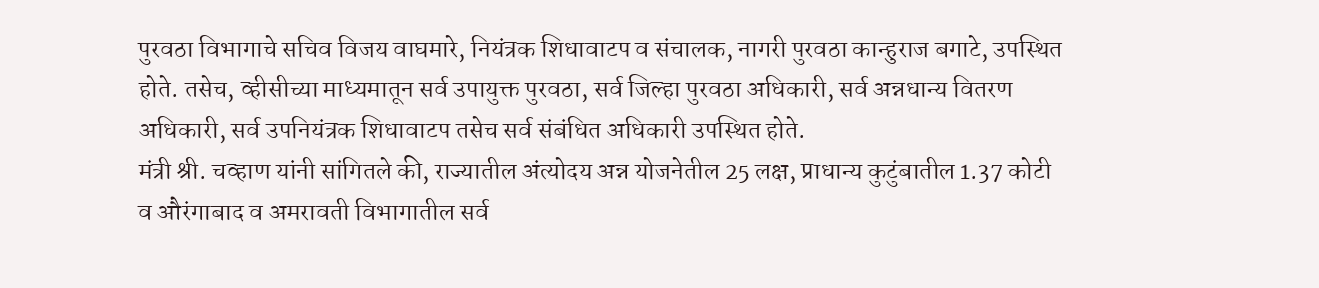पुरवठा विभागाचे सचिव विजय वाघमारे, नियंत्रक शिधावाटप व संचालक, नागरी पुरवठा कान्हुराज बगाटे, उपस्थित होते. तसेच, व्हीसीच्या माध्यमातून सर्व उपायुक्त पुरवठा, सर्व जिल्हा पुरवठा अधिकारी, सर्व अन्नधान्य वितरण अधिकारी, सर्व उपनियंत्रक शिधावाटप तसेच सर्व संबंधित अधिकारी उपस्थित होते.
मंत्री श्री. चव्हाण यांनी सांगितले की, राज्यातील अंत्योदय अन्न योजनेतील 25 लक्ष, प्राधान्य कुटुंबातील 1.37 कोटी व औरंगाबाद व अमरावती विभागातील सर्व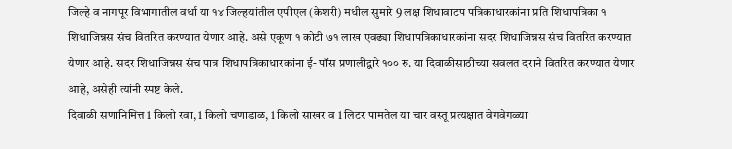जिल्हे व नागपूर विभागातील वर्धा या १४ जिल्हयांतील एपीएल (केशरी) मधील सुमारे 9 लक्ष शिधावाटप पत्रिकाधारकांना प्रति शिधापत्रिका १ शिधाजिन्नस संच वितरित करण्यात येणार आहे. असे एकूण १ कोटी ७१ लाख एवढ्या शिधापत्रिकाधारकांना सदर शिधाजिन्नस संच वितरित करण्यात येणार आहे. सदर शिधाजिन्नस संच पात्र शिधापत्रिकाधारकांना ई- पॉस प्रणालीद्वारे १०० रु. या दिवाळीसाठीच्या सवलत दराने वितरित करण्यात येणार आहे, असेही त्यांनी स्पष्ट केले.
दिवाळी सणानिमित्त 1 किलो रवा, 1 किलो चणाडाळ, 1 किलो साखर व 1 लिटर पामतेल या चार वस्तू प्रत्यक्षात वेगवेगळ्या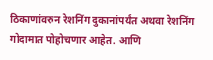ठिकाणांवरुन रेशनिंग दुकानांपर्यंत अथवा रेशनिंग गोदामात पोहोचणार आहेत. आणि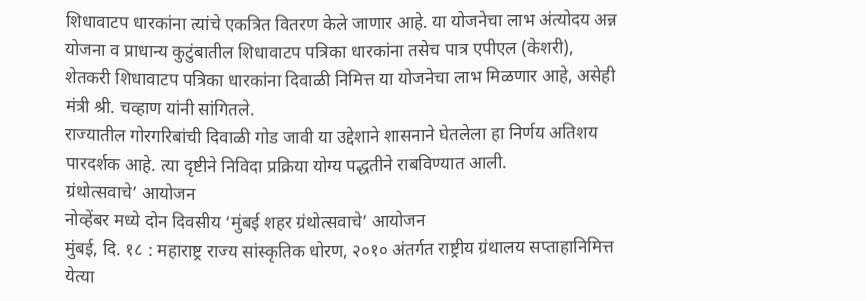शिधावाटप धारकांना त्यांचे एकत्रित वितरण केले जाणार आहे. या योजनेचा लाभ अंत्योदय अन्न योजना व प्राधान्य कुटुंबातील शिधावाटप पत्रिका धारकांना तसेच पात्र एपीएल (केशरी), शेतकरी शिधावाटप पत्रिका धारकांना दिवाळी निमित्त या योजनेचा लाभ मिळणार आहे, असेही मंत्री श्री. चव्हाण यांनी सांगितले.
राज्यातील गोरगरिबांची दिवाळी गोड जावी या उद्देशाने शासनाने घेतलेला हा निर्णय अतिशय पारदर्शक आहे. त्या दृष्टीने निविदा प्रक्रिया योग्य पद्धतीने राबविण्यात आली.
ग्रंथोत्सवाचे’ आयोजन
नोव्हेंबर मध्ये दोन दिवसीय ‘मुंबई शहर ग्रंथोत्सवाचे’ आयोजन
मुंबई, दि. १८ : महाराष्ट्र राज्य सांस्कृतिक धोरण, २०१० अंतर्गत राष्ट्रीय ग्रंथालय सप्ताहानिमित्त येत्या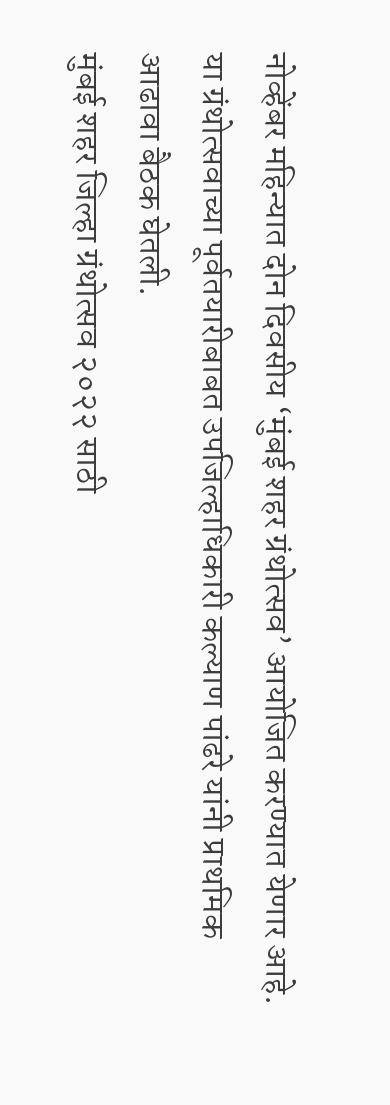नोव्हेंबर महिन्यात दोन दिवसीय ‘मुंबई शहर ग्रंथोत्सव’ आयोजित करण्यात येणार आहे. या ग्रंथोत्सवाच्या पूर्वतयारीबाबत उपजिल्हाधिकारी कल्याण पांढरे यांनी प्राथमिक आढावा बैठक घेतली.
मुंबई शहर जिल्हा ग्रंथोत्सव २०२२ साठी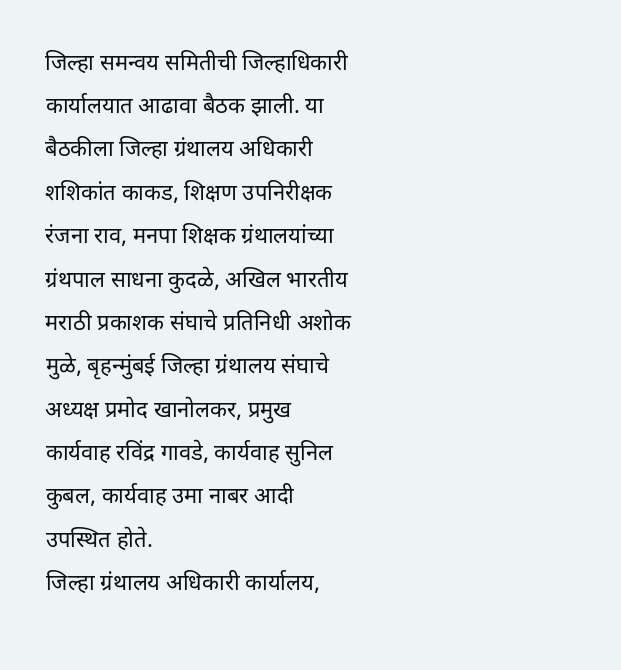जिल्हा समन्वय समितीची जिल्हाधिकारी कार्यालयात आढावा बैठक झाली. या बैठकीला जिल्हा ग्रंथालय अधिकारी शशिकांत काकड, शिक्षण उपनिरीक्षक रंजना राव, मनपा शिक्षक ग्रंथालयांच्या ग्रंथपाल साधना कुदळे, अखिल भारतीय मराठी प्रकाशक संघाचे प्रतिनिधी अशोक मुळे, बृहन्मुंबई जिल्हा ग्रंथालय संघाचे अध्यक्ष प्रमोद खानोलकर, प्रमुख कार्यवाह रविंद्र गावडे, कार्यवाह सुनिल कुबल, कार्यवाह उमा नाबर आदी उपस्थित होते.
जिल्हा ग्रंथालय अधिकारी कार्यालय,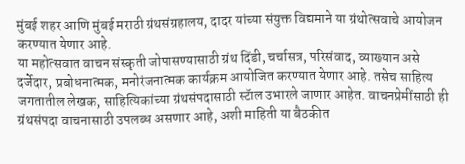मुंबई शहर आणि मुंबई मराठी ग्रंथसंग्रहालय, दादर यांच्या संयुक्त विद्यमाने या ग्रंथोत्सवाचे आयोजन करण्यात येणार आहे.
या महोत्सवात वाचन संस्कृती जोपासण्यासाठी ग्रंथ दिंडी, चर्चासत्र, परिसंवाद, व्याख्यान असे दर्जेदार, प्रबोधनात्मक, मनोरंजनात्मक कार्यक्रम आयोजित करण्यात येणार आहे. तसेच साहित्य जगतातील लेखक, साहित्यिकांच्या ग्रंथसंपदासाठी स्टॅाल उभारले जाणार आहेत. वाचनप्रेमींसाठी ही ग्रंथसंपदा वाचनासाठी उपलब्ध असणार आहे, अशी माहिती या बैठकीत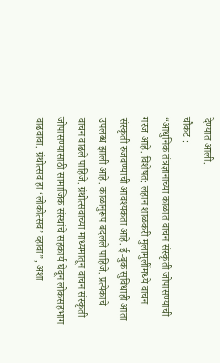देण्यात आली.
चौकट :
“आधुनिक तंत्रज्ञानाच्या काळात वाचन संस्कृती जोपासण्याची गरज आहे. विशेषत: लहान शाळकरी मुलामुलींमध्ये वाचन संस्कृती रुजवण्याची आवश्यकता आहे. ई-बुक सुविधाही आता उपलब्ध झाली आहे. काळानुरूप बदलले पाहिजे. प्रत्येकाचे वाचन वाढले पाहिजे. ग्रंथोत्सवाच्या माध्यमातून वाचन संस्कृती जोपासण्यासाठी सामाजिक संस्थांचे सहकार्य घेवून लोकसहभाग वाढवावा. ग्रंथोत्सव हा ‘लोकोत्सव’ व्हावा”, अशा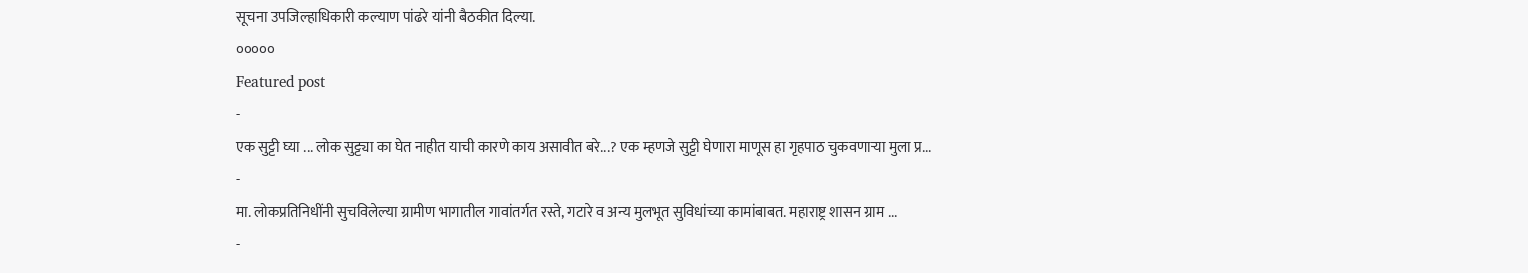सूचना उपजिल्हाधिकारी कल्याण पांढरे यांनी बैठकीत दिल्या.
०००००
Featured post
-
एक सुट्टी घ्या ... लोक सुट्ट्या का घेत नाहीत याची कारणे काय असावीत बरे...? एक म्हणजे सुट्टी घेणारा माणूस हा गृहपाठ चुकवणाऱ्या मुला प्र...
-
मा. लोकप्रतिनिधींनी सुचविलेल्या ग्रामीण भागातील गावांतर्गत रस्ते, गटारे व अन्य मुलभूत सुविधांच्या कामांबाबत. महाराष्ट्र शासन ग्राम ...
-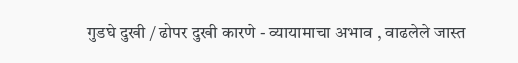गुडघे दुखी / ढोपर दुखी कारणे - व्यायामाचा अभाव , वाढलेले जास्त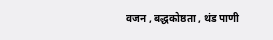वजन , बद्धकोष्ठता , थंड पाणी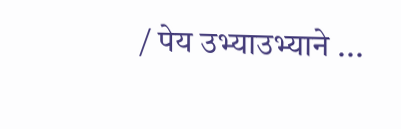/ पेय उभ्याउभ्याने ...